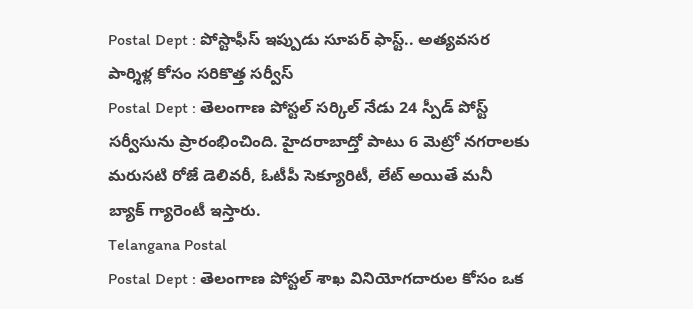Postal Dept : పోస్టాఫీస్ ఇప్పుడు సూపర్ ఫాస్ట్.. అత్యవసర పార్శిళ్ల కోసం సరికొత్త సర్వీస్
Postal Dept : తెలంగాణ పోస్టల్ సర్కిల్ నేడు 24 స్పీడ్ పోస్ట్ సర్వీసును ప్రారంభించింది. హైదరాబాద్తో పాటు 6 మెట్రో నగరాలకు మరుసటి రోజే డెలివరీ, ఓటీపీ సెక్యూరిటీ, లేట్ అయితే మనీ బ్యాక్ గ్యారెంటీ ఇస్తారు.
Telangana Postal
Postal Dept : తెలంగాణ పోస్టల్ శాఖ వినియోగదారుల కోసం ఒక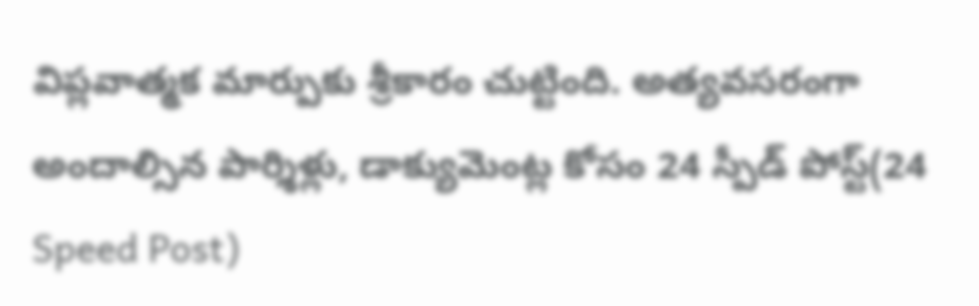విప్లవాత్మక మార్పుకు శ్రీకారం చుట్టింది. అత్యవసరంగా అందాల్సిన పార్శిళ్లు, డాక్యుమెంట్ల కోసం 24 స్పీడ్ పోస్ట్(24 Speed Post)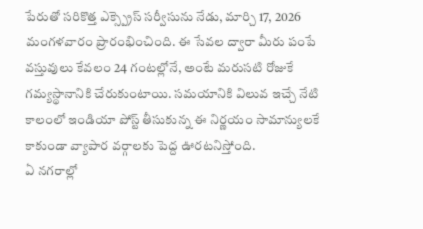పేరుతో సరికొత్త ఎక్స్ప్రెస్ సర్వీసును నేడు, మార్చి 17, 2026 మంగళవారం ప్రారంభించింది. ఈ సేవల ద్వారా మీరు పంపే వస్తువులు కేవలం 24 గంటల్లోనే, అంటే మరుసటి రోజుకే గమ్యస్థానానికి చేరుకుంటాయి. సమయానికి విలువ ఇచ్చే నేటి కాలంలో ఇండియా పోస్ట్ తీసుకున్న ఈ నిర్ణయం సామాన్యులకే కాకుండా వ్యాపార వర్గాలకు పెద్ద ఊరటనిస్తోంది.
ఏ నగరాల్లో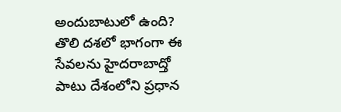అందుబాటులో ఉంది?
తొలి దశలో భాగంగా ఈ సేవలను హైదరాబాద్తో పాటు దేశంలోని ప్రధాన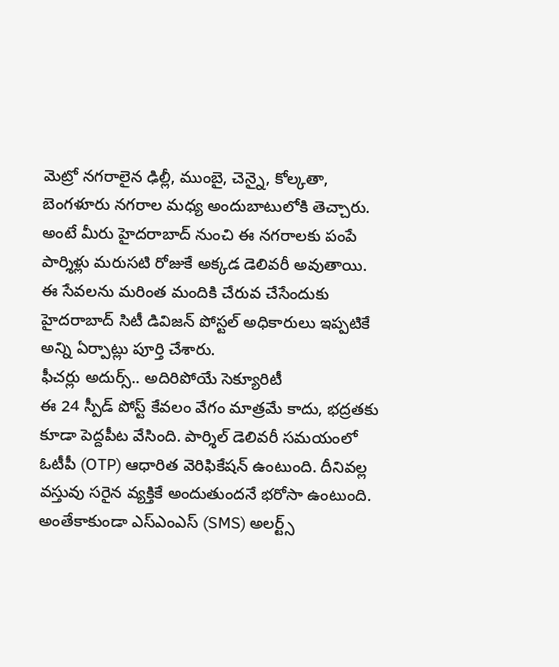మెట్రో నగరాలైన ఢిల్లీ, ముంబై, చెన్నై, కోల్కతా, బెంగళూరు నగరాల మధ్య అందుబాటులోకి తెచ్చారు. అంటే మీరు హైదరాబాద్ నుంచి ఈ నగరాలకు పంపే పార్శిళ్లు మరుసటి రోజుకే అక్కడ డెలివరీ అవుతాయి. ఈ సేవలను మరింత మందికి చేరువ చేసేందుకు హైదరాబాద్ సిటీ డివిజన్ పోస్టల్ అధికారులు ఇప్పటికే అన్ని ఏర్పాట్లు పూర్తి చేశారు.
ఫీచర్లు అదుర్స్.. అదిరిపోయే సెక్యూరిటీ
ఈ 24 స్పీడ్ పోస్ట్ కేవలం వేగం మాత్రమే కాదు, భద్రతకు కూడా పెద్దపీట వేసింది. పార్శిల్ డెలివరీ సమయంలో ఓటీపీ (OTP) ఆధారిత వెరిఫికేషన్ ఉంటుంది. దీనివల్ల వస్తువు సరైన వ్యక్తికే అందుతుందనే భరోసా ఉంటుంది. అంతేకాకుండా ఎస్ఎంఎస్ (SMS) అలర్ట్స్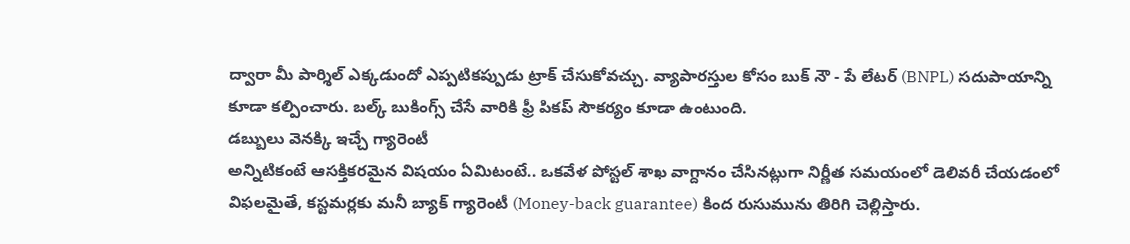ద్వారా మీ పార్శిల్ ఎక్కడుందో ఎప్పటికప్పుడు ట్రాక్ చేసుకోవచ్చు. వ్యాపారస్తుల కోసం బుక్ నౌ - పే లేటర్ (BNPL) సదుపాయాన్ని కూడా కల్పించారు. బల్క్ బుకింగ్స్ చేసే వారికి ఫ్రీ పికప్ సౌకర్యం కూడా ఉంటుంది.
డబ్బులు వెనక్కి ఇచ్చే గ్యారెంటీ
అన్నిటికంటే ఆసక్తికరమైన విషయం ఏమిటంటే.. ఒకవేళ పోస్టల్ శాఖ వాగ్దానం చేసినట్లుగా నిర్ణీత సమయంలో డెలివరీ చేయడంలో విఫలమైతే, కస్టమర్లకు మనీ బ్యాక్ గ్యారెంటీ (Money-back guarantee) కింద రుసుమును తిరిగి చెల్లిస్తారు.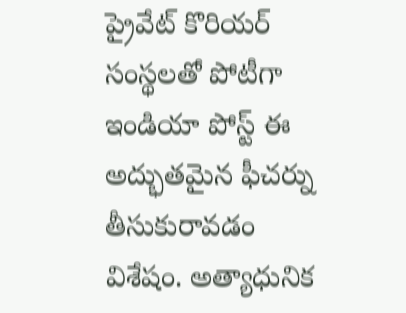ప్రైవేట్ కొరియర్ సంస్థలతో పోటీగా ఇండియా పోస్ట్ ఈ అద్భుతమైన ఫీచర్ను తీసుకురావడం విశేషం. అత్యాధునిక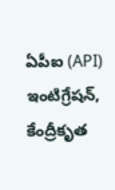ఏపీఐ (API) ఇంటిగ్రేషన్, కేంద్రీకృత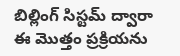బిల్లింగ్ సిస్టమ్ ద్వారా ఈ మొత్తం ప్రక్రియను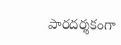పారదర్శకంగా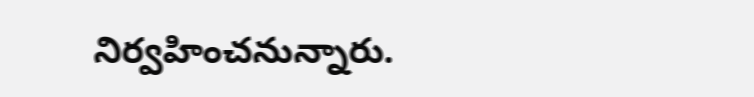నిర్వహించనున్నారు.